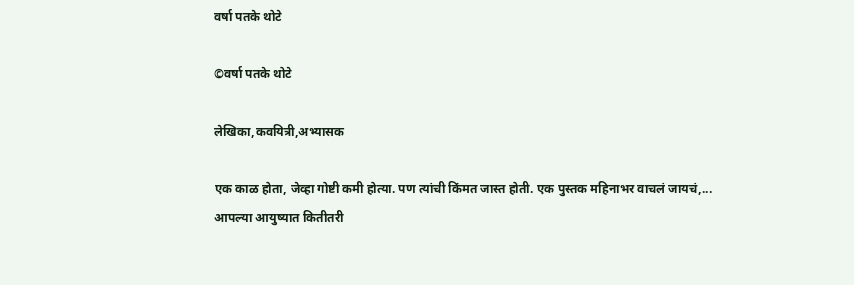वर्षा पतके थोटे

©वर्षा पतके थोटे

लेखिका,कवयित्री,अभ्यासक

एक काळ होता, जेव्हा गोष्टी कमी होत्या. पण त्यांची किंमत जास्त होती. एक पुस्तक महिनाभर वाचलं जायचं,...
आपल्या आयुष्यात कितीतरी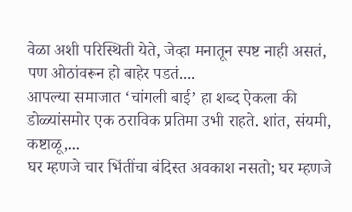वेळा अशी परिस्थिती येते, जेव्हा मनातून स्पष्ट नाही असतं, पण ओठांवरून हो बाहेर पडतं....
आपल्या समाजात ‘चांगली बाई’ हा शब्द ऐकला की डोळ्यांसमोर एक ठराविक प्रतिमा उभी राहते. शांत, संयमी, कष्टाळू,...
घर म्हणजे चार भिंतींचा बंदिस्त अवकाश नसतो; घर म्हणजे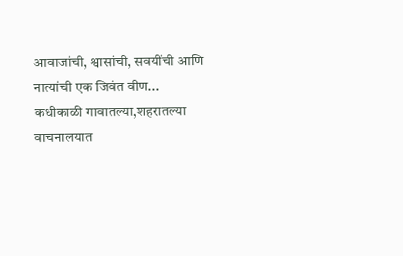आवाजांची, श्वासांची, सवयींची आणि नात्यांची एक जिवंत वीण...
कधीकाळी गावातल्या,शहरातल्या वाचनालयात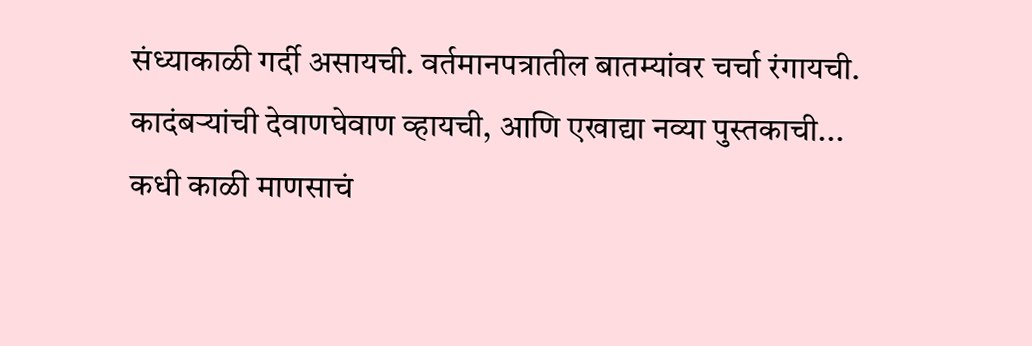संध्याकाळी गर्दी असायची. वर्तमानपत्रातील बातम्यांवर चर्चा रंगायची. कादंबऱ्यांची देवाणघेवाण व्हायची, आणि एखाद्या नव्या पुस्तकाची...
कधी काळी माणसाचं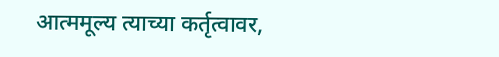आत्ममूल्य त्याच्या कर्तृत्वावर,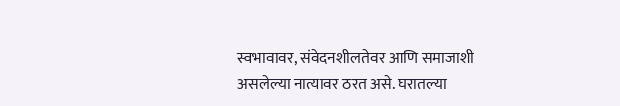स्वभावावर, संवेदनशीलतेवर आणि समाजाशी असलेल्या नात्यावर ठरत असे. घरातल्या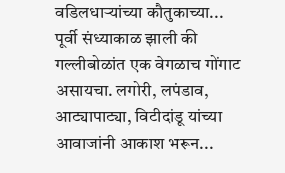वडिलधाऱ्यांच्या कौतुकाच्या...
पूर्वी संध्याकाळ झाली की गल्लीबोळांत एक वेगळाच गोंगाट असायचा. लगोरी, लपंडाव, आट्यापाट्या, विटीदांडू यांच्या आवाजांनी आकाश भरून...